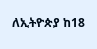ለኢትዮጵያ ከ18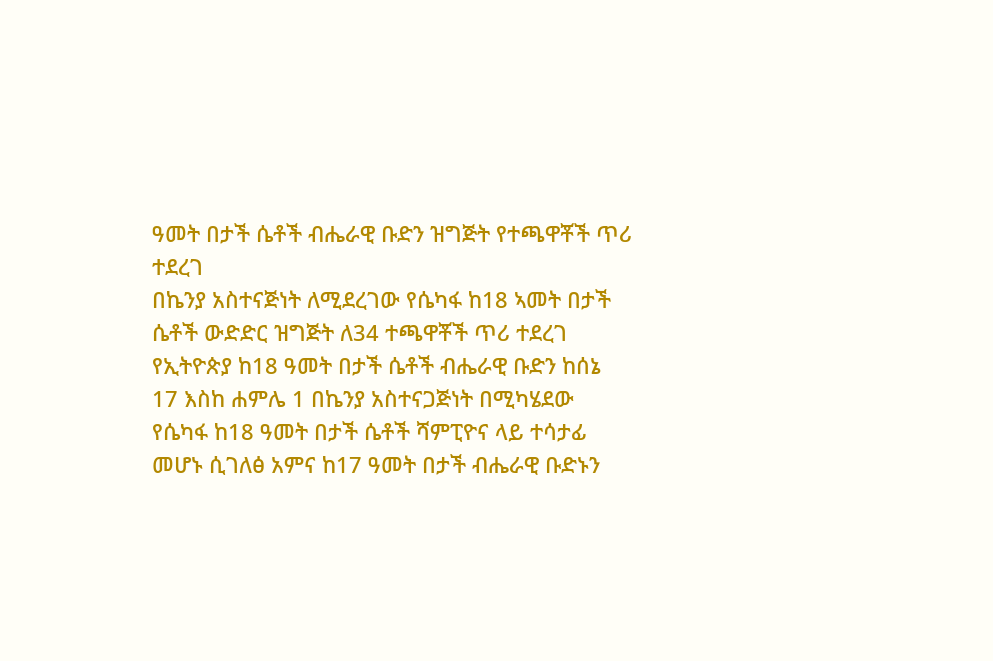ዓመት በታች ሴቶች ብሔራዊ ቡድን ዝግጅት የተጫዋቾች ጥሪ ተደረገ
በኬንያ አስተናጅነት ለሚደረገው የሴካፋ ከ18 ኣመት በታች ሴቶች ውድድር ዝግጅት ለ34 ተጫዋቾች ጥሪ ተደረገ የኢትዮጵያ ከ18 ዓመት በታች ሴቶች ብሔራዊ ቡድን ከሰኔ 17 እስከ ሐምሌ 1 በኬንያ አስተናጋጅነት በሚካሄደው የሴካፋ ከ18 ዓመት በታች ሴቶች ሻምፒዮና ላይ ተሳታፊ መሆኑ ሲገለፅ አምና ከ17 ዓመት በታች ብሔራዊ ቡድኑን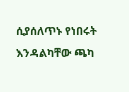ሲያሰለጥኑ የነበሩት እንዳልካቸው ጫካ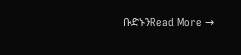ቡድኑንRead More →